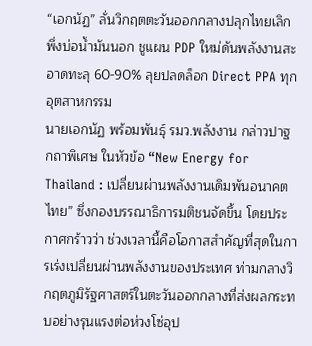“เอกนัฏ” ลั่นวิกฤตตะวันออกกลางปลุกไทยเลิกพึ่งบ่อน้ำมันนอก ชูแผน PDP ใหม่ดันพลังงานสะอาดทะลุ 60-90% ลุยปลดล็อก Direct PPA ทุกอุตสาหกรรม
นายเอกนัฏ พร้อมพันธุ์ รมว.พลังงาน กล่าวปาฐกถาพิเศษ ในหัวข้อ “New Energy for Thailand : เปลี่ยนผ่านพลังงานเดิมพันอนาคตไทย” ซึ่งกองบรรณาธิการมติชนจัดขึ้น โดยประกาศกร้าวว่า ช่วงเวลานี้คือโอกาสสำคัญที่สุดในการเร่งเปลี่ยนผ่านพลังงานของประเทศ ท่ามกลางวิกฤตภูมิรัฐศาสตร์ในตะวันออกกลางที่ส่งผลกระทบอย่างรุนแรงต่อห่วงโซ่อุป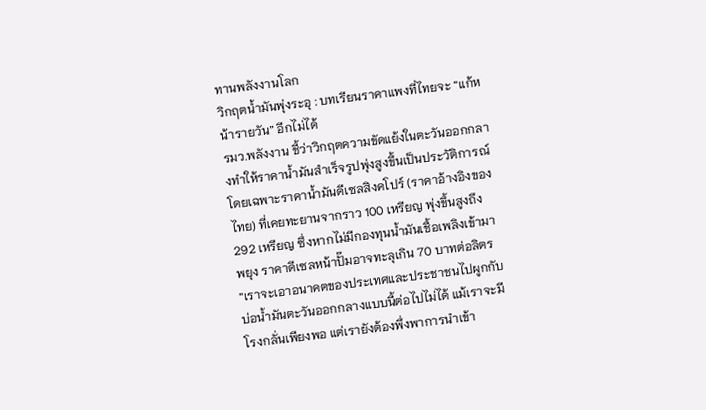ทานพลังงานโลก
วิกฤตน้ำมันพุ่งระอุ : บทเรียนราคาแพงที่ไทยจะ “แก้หน้ารายวัน” อีกไม่ได้
รมว.พลังงาน ชี้ว่าวิกฤตความขัดแย้งในตะวันออกกลางทำให้ราคาน้ำมันสำเร็จรูปพุ่งสูงขึ้นเป็นประวัติการณ์ โดยเฉพาะราคาน้ำมันดีเซลสิงคโปร์ (ราคาอ้างอิงของไทย) ที่เคยทะยานจากราว 100 เหรียญ พุ่งขึ้นสูงถึง 292 เหรียญ ซึ่งหากไม่มีกองทุนน้ำมันเชื้อเพลิงเข้ามาพยุง ราคาดีเซลหน้าปั๊มอาจทะลุเกิน 70 บาทต่อลิตร
“เราจะเอาอนาคตของประเทศและประชาชนไปผูกกับบ่อน้ำมันตะวันออกกลางแบบนี้ต่อไปไม่ได้ แม้เราจะมีโรงกลั่นเพียงพอ แต่เรายังต้องพึ่งพาการนำเข้า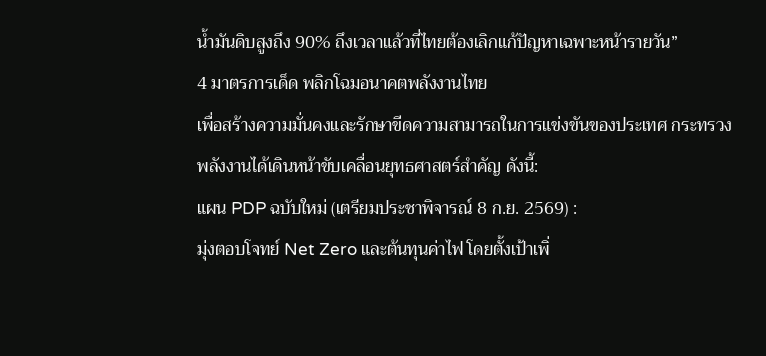น้ำมันดิบสูงถึง 90% ถึงเวลาแล้วที่ไทยต้องเลิกแก้ปัญหาเฉพาะหน้ารายวัน”
4 มาตรการเด็ด พลิกโฉมอนาคตพลังงานไทย
เพื่อสร้างความมั่นคงและรักษาขีดความสามารถในการแข่งขันของประเทศ กระทรวงพลังงานได้เดินหน้าขับเคลื่อนยุทธศาสตร์สำคัญ ดังนี้:
แผน PDP ฉบับใหม่ (เตรียมประชาพิจารณ์ 8 ก.ย. 2569) :
มุ่งตอบโจทย์ Net Zero และต้นทุนค่าไฟ โดยตั้งเป้าเพิ่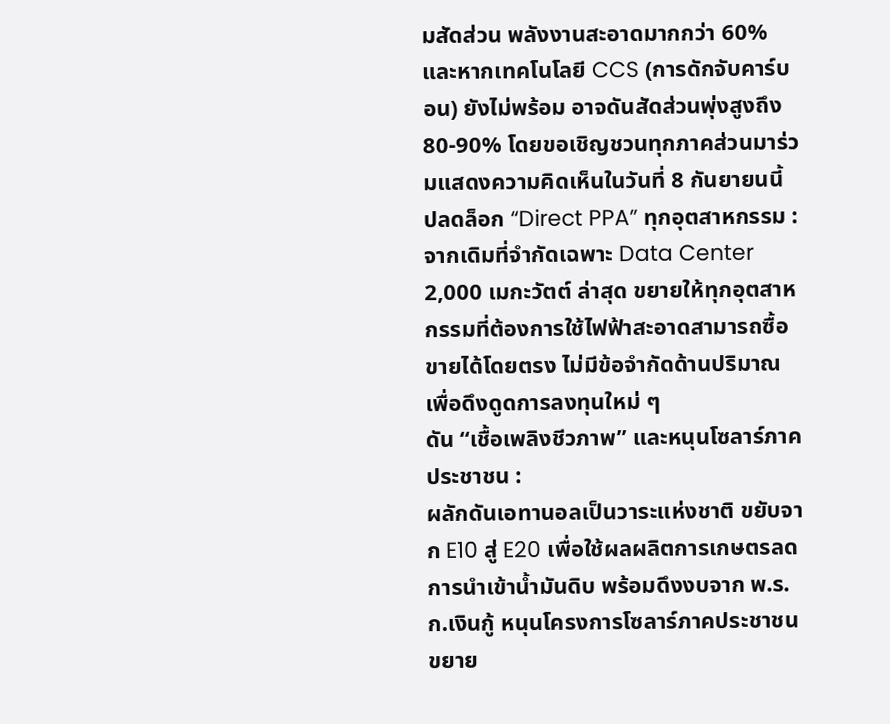มสัดส่วน พลังงานสะอาดมากกว่า 60% และหากเทคโนโลยี CCS (การดักจับคาร์บอน) ยังไม่พร้อม อาจดันสัดส่วนพุ่งสูงถึง 80-90% โดยขอเชิญชวนทุกภาคส่วนมาร่วมแสดงความคิดเห็นในวันที่ 8 กันยายนนี้
ปลดล็อก “Direct PPA” ทุกอุตสาหกรรม :
จากเดิมที่จำกัดเฉพาะ Data Center 2,000 เมกะวัตต์ ล่าสุด ขยายให้ทุกอุตสาหกรรมที่ต้องการใช้ไฟฟ้าสะอาดสามารถซื้อขายได้โดยตรง ไม่มีข้อจำกัดด้านปริมาณ เพื่อดึงดูดการลงทุนใหม่ ๆ
ดัน “เชื้อเพลิงชีวภาพ” และหนุนโซลาร์ภาคประชาชน :
ผลักดันเอทานอลเป็นวาระแห่งชาติ ขยับจาก E10 สู่ E20 เพื่อใช้ผลผลิตการเกษตรลดการนำเข้าน้ำมันดิบ พร้อมดึงงบจาก พ.ร.ก.เงินกู้ หนุนโครงการโซลาร์ภาคประชาชน ขยาย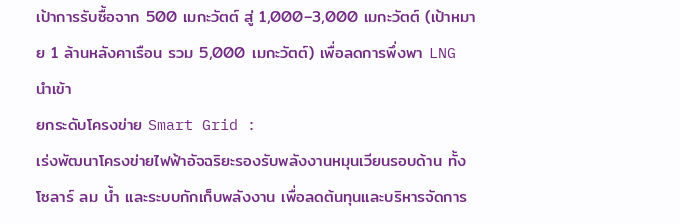เป้าการรับซื้อจาก 500 เมกะวัตต์ สู่ 1,000–3,000 เมกะวัตต์ (เป้าหมาย 1 ล้านหลังคาเรือน รวม 5,000 เมกะวัตต์) เพื่อลดการพึ่งพา LNG นำเข้า
ยกระดับโครงข่าย Smart Grid :
เร่งพัฒนาโครงข่ายไฟฟ้าอัจฉริยะรองรับพลังงานหมุนเวียนรอบด้าน ทั้งโซลาร์ ลม น้ำ และระบบกักเก็บพลังงาน เพื่อลดต้นทุนและบริหารจัดการ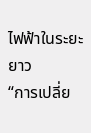ไฟฟ้าในระยะยาว
“การเปลี่ย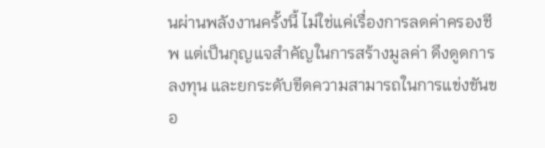นผ่านพลังงานครั้งนี้ ไม่ใช่แค่เรื่องการลดค่าครองชีพ แต่เป็นกุญแจสำคัญในการสร้างมูลค่า ดึงดูดการลงทุน และยกระดับขีดความสามารถในการแข่งขันขอ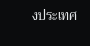งประเทศ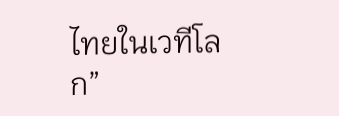ไทยในเวทีโลก”